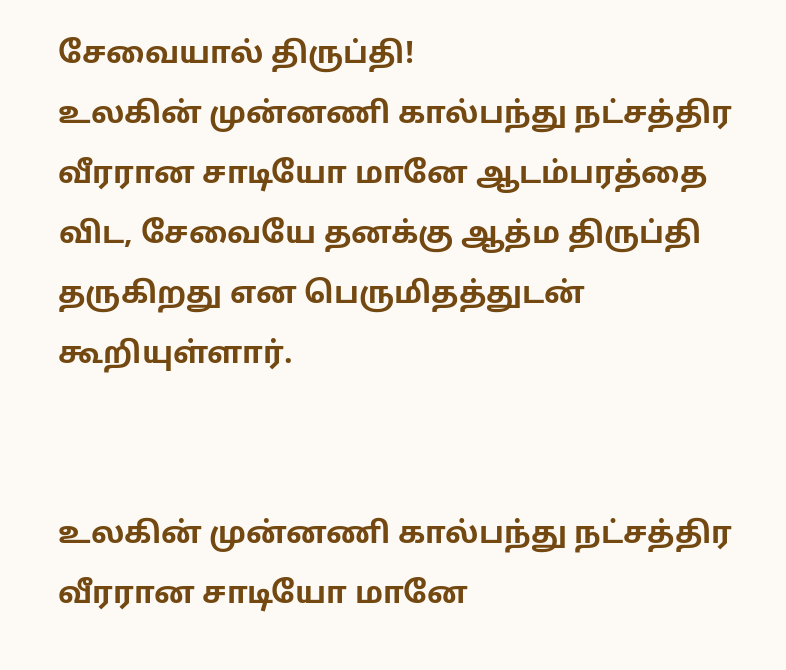சேவையால் திருப்தி!
உலகின் முன்னணி கால்பந்து நட்சத்திர வீரரான சாடியோ மானே ஆடம்பரத்தை விட, சேவையே தனக்கு ஆத்ம திருப்தி தருகிறது என பெருமிதத்துடன் கூறியுள்ளார்.


உலகின் முன்னணி கால்பந்து நட்சத்திர வீரரான சாடியோ மானே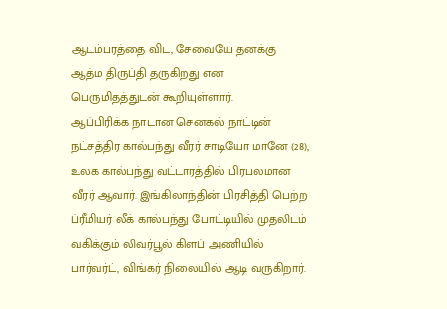ஆடம்பரத்தை விட, சேவையே தனக்கு ஆத்ம திருப்தி தருகிறது என பெருமிதத்துடன் கூறியுள்ளார்.
ஆப்பிரிக்க நாடான செனகல் நாட்டின் நட்சத்திர கால்பந்து வீரர் சாடியோ மானே (28), உலக கால்பந்து வட்டாரத்தில் பிரபலமான வீரர் ஆவார். இங்கிலாந்தின் பிரசித்தி பெற்ற ப்ரீமியர் லீக் கால்பந்து போட்டியில் முதலிடம் வகிக்கும் லிவர்பூல் கிளப் அணியில் பார்வர்ட், விங்கர் நிலையில் ஆடி வருகிறார்.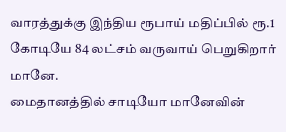வாரத்துக்கு இந்திய ரூபாய் மதிப்பில் ரூ.1 கோடியே 84 லட்சம் வருவாய் பெறுகிறார் மானே.
மைதானத்தில் சாடியோ மானேவின்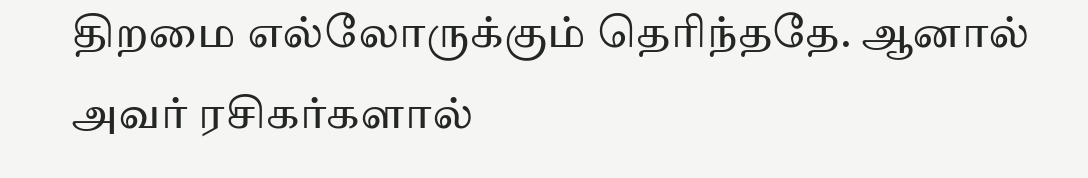திறமை எல்லோருக்கும் தெரிந்ததே. ஆனால் அவர் ரசிகர்களால்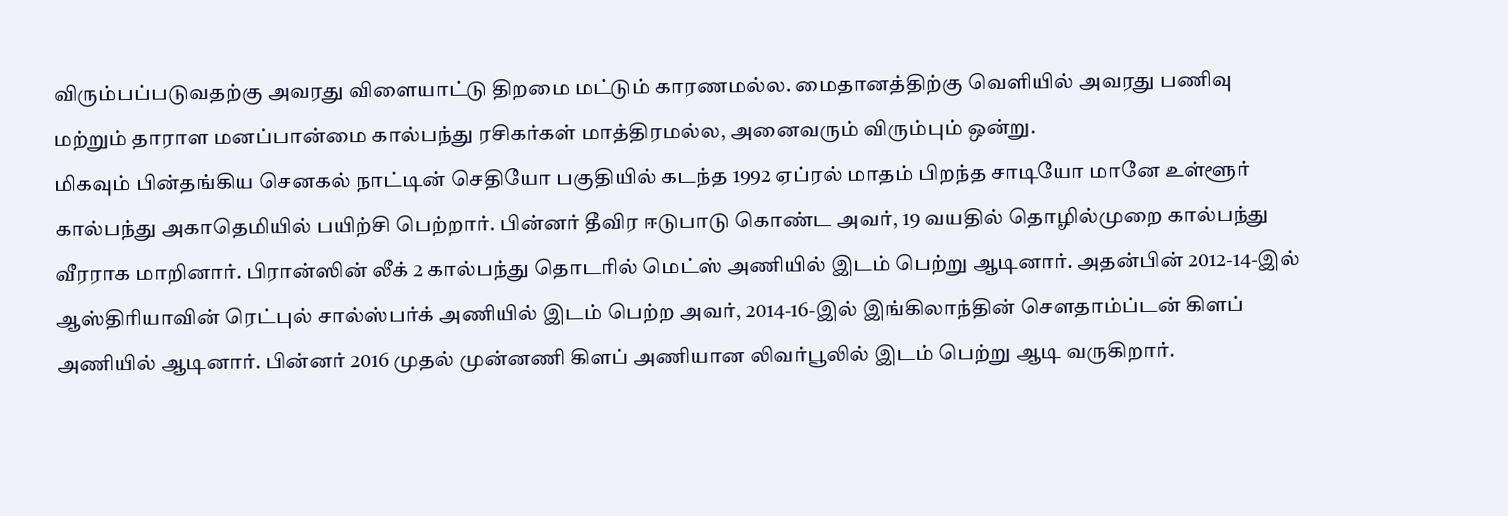விரும்பப்படுவதற்கு அவரது விளையாட்டு திறமை மட்டும் காரணமல்ல. மைதானத்திற்கு வெளியில் அவரது பணிவு மற்றும் தாராள மனப்பான்மை கால்பந்து ரசிகர்கள் மாத்திரமல்ல, அனைவரும் விரும்பும் ஒன்று.
மிகவும் பின்தங்கிய செனகல் நாட்டின் செதியோ பகுதியில் கடந்த 1992 ஏப்ரல் மாதம் பிறந்த சாடியோ மானே உள்ளூர் கால்பந்து அகாதெமியில் பயிற்சி பெற்றார். பின்னர் தீவிர ஈடுபாடு கொண்ட அவர், 19 வயதில் தொழில்முறை கால்பந்து வீரராக மாறினார். பிரான்ஸின் லீக் 2 கால்பந்து தொடரில் மெட்ஸ் அணியில் இடம் பெற்று ஆடினார். அதன்பின் 2012-14-இல் ஆஸ்திரியாவின் ரெட்புல் சால்ஸ்பர்க் அணியில் இடம் பெற்ற அவர், 2014-16-இல் இங்கிலாந்தின் செளதாம்ப்டன் கிளப் அணியில் ஆடினார். பின்னர் 2016 முதல் முன்னணி கிளப் அணியான லிவர்பூலில் இடம் பெற்று ஆடி வருகிறார்.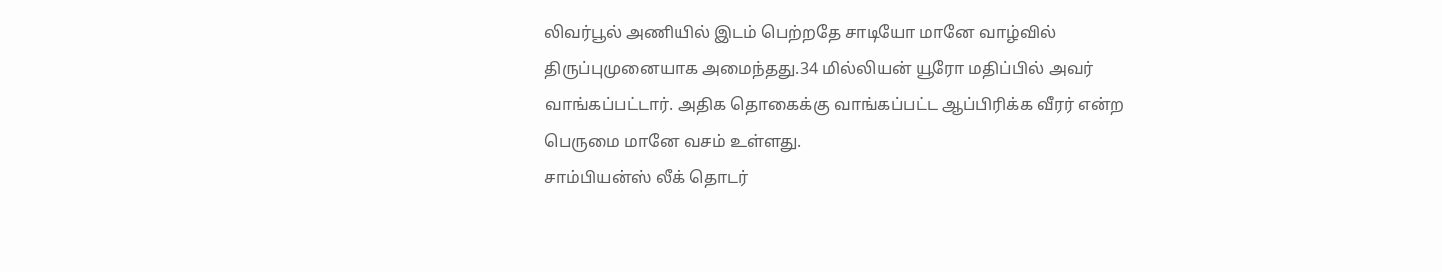லிவர்பூல் அணியில் இடம் பெற்றதே சாடியோ மானே வாழ்வில் திருப்புமுனையாக அமைந்தது.34 மில்லியன் யூரோ மதிப்பில் அவர் வாங்கப்பட்டார். அதிக தொகைக்கு வாங்கப்பட்ட ஆப்பிரிக்க வீரர் என்ற பெருமை மானே வசம் உள்ளது.
சாம்பியன்ஸ் லீக் தொடர்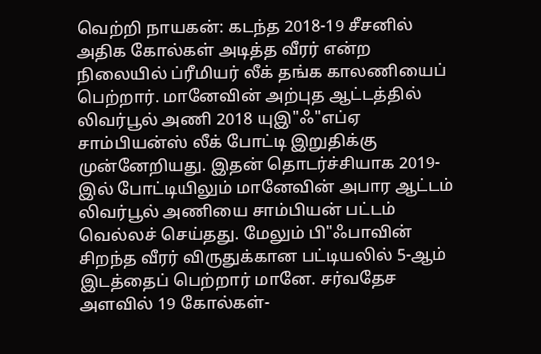வெற்றி நாயகன்: கடந்த 2018-19 சீசனில் அதிக கோல்கள் அடித்த வீரர் என்ற நிலையில் ப்ரீமியர் லீக் தங்க காலணியைப் பெற்றார். மானேவின் அற்புத ஆட்டத்தில் லிவர்பூல் அணி 2018 யுஇ"ஃ"எப்ஏ சாம்பியன்ஸ் லீக் போட்டி இறுதிக்கு முன்னேறியது. இதன் தொடர்ச்சியாக 2019-இல் போட்டியிலும் மானேவின் அபார ஆட்டம் லிவர்பூல் அணியை சாம்பியன் பட்டம் வெல்லச் செய்தது. மேலும் பி"ஃபாவின் சிறந்த வீரர் விருதுக்கான பட்டியலில் 5-ஆம் இடத்தைப் பெற்றார் மானே. சர்வதேச அளவில் 19 கோல்கள்-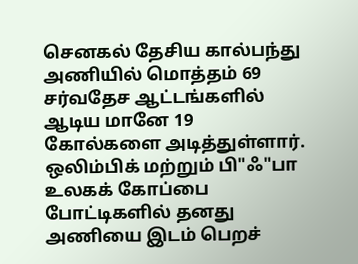செனகல் தேசிய கால்பந்து அணியில் மொத்தம் 69 சர்வதேச ஆட்டங்களில் ஆடிய மானே 19 கோல்களை அடித்துள்ளார். ஒலிம்பிக் மற்றும் பி"ஃ"பா உலகக் கோப்பை போட்டிகளில் தனது அணியை இடம் பெறச்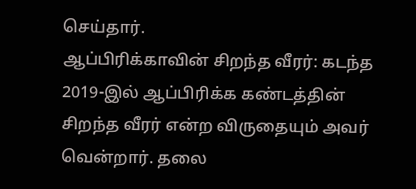செய்தார்.
ஆப்பிரிக்காவின் சிறந்த வீரர்: கடந்த 2019-இல் ஆப்பிரிக்க கண்டத்தின் சிறந்த வீரர் என்ற விருதையும் அவர் வென்றார். தலை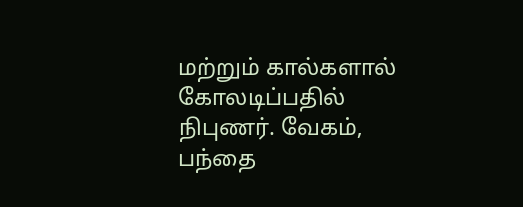மற்றும் கால்களால் கோலடிப்பதில் நிபுணர். வேகம், பந்தை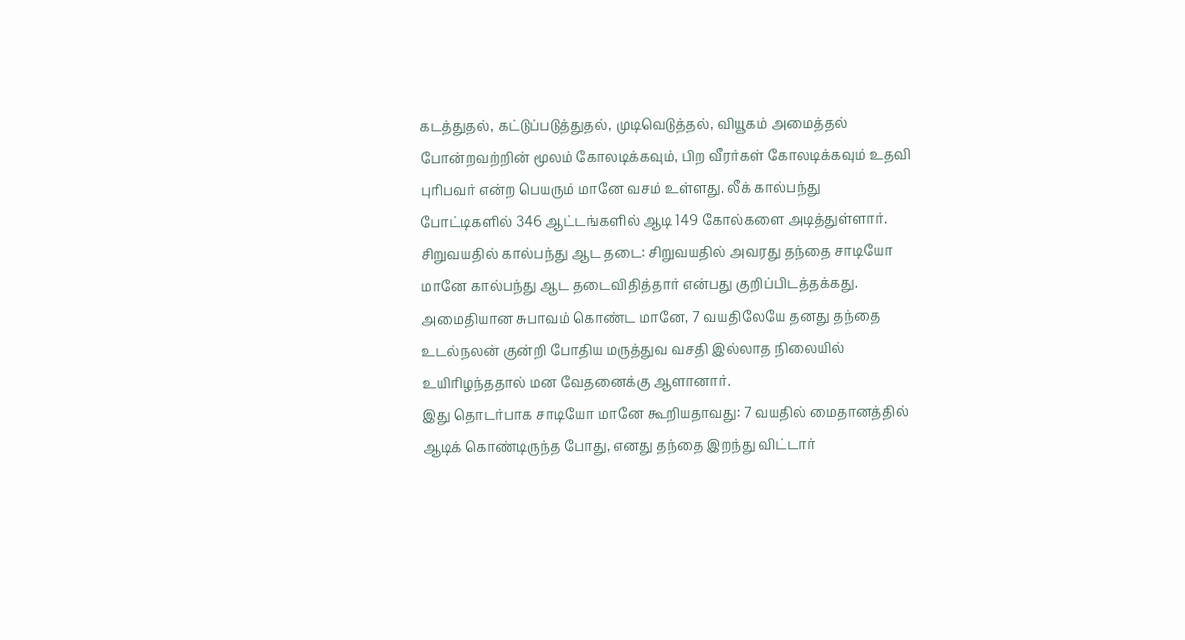கடத்துதல், கட்டுப்படுத்துதல், முடிவெடுத்தல், வியூகம் அமைத்தல் போன்றவற்றின் மூலம் கோலடிக்கவும், பிற வீரர்கள் கோலடிக்கவும் உதவி புரிபவர் என்ற பெயரும் மானே வசம் உள்ளது. லீக் கால்பந்து போட்டிகளில் 346 ஆட்டங்களில் ஆடி 149 கோல்களை அடித்துள்ளார்.
சிறுவயதில் கால்பந்து ஆட தடை: சிறுவயதில் அவரது தந்தை சாடியோ மானே கால்பந்து ஆட தடைவிதித்தார் என்பது குறிப்பிடத்தக்கது. அமைதியான சுபாவம் கொண்ட மானே, 7 வயதிலேயே தனது தந்தை உடல்நலன் குன்றி போதிய மருத்துவ வசதி இல்லாத நிலையில் உயிரிழந்ததால் மன வேதனைக்கு ஆளானார்.
இது தொடர்பாக சாடியோ மானே கூறியதாவது: 7 வயதில் மைதானத்தில் ஆடிக் கொண்டிருந்த போது, எனது தந்தை இறந்து விட்டார்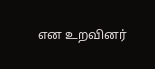என உறவினர்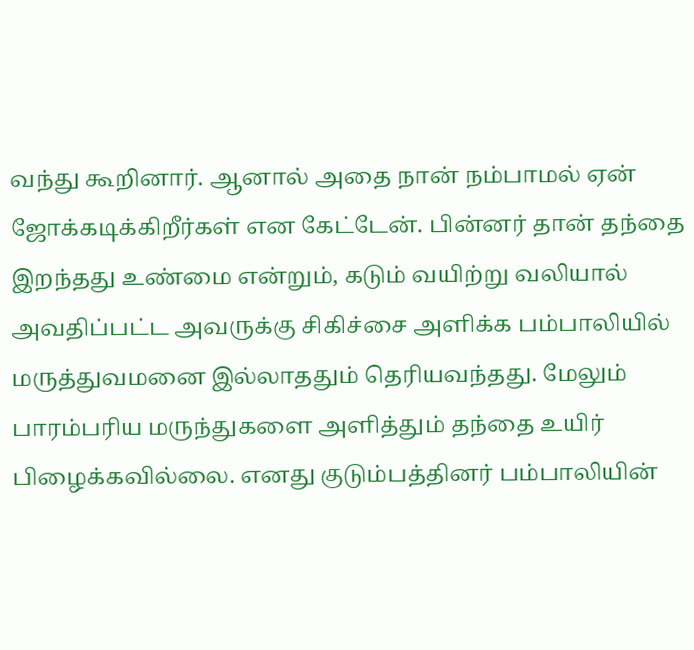வந்து கூறினார். ஆனால் அதை நான் நம்பாமல் ஏன் ஜோக்கடிக்கிறீர்கள் என கேட்டேன். பின்னர் தான் தந்தை இறந்தது உண்மை என்றும், கடும் வயிற்று வலியால் அவதிப்பட்ட அவருக்கு சிகிச்சை அளிக்க பம்பாலியில் மருத்துவமனை இல்லாததும் தெரியவந்தது. மேலும் பாரம்பரிய மருந்துகளை அளித்தும் தந்தை உயிர் பிழைக்கவில்லை. எனது குடும்பத்தினர் பம்பாலியின்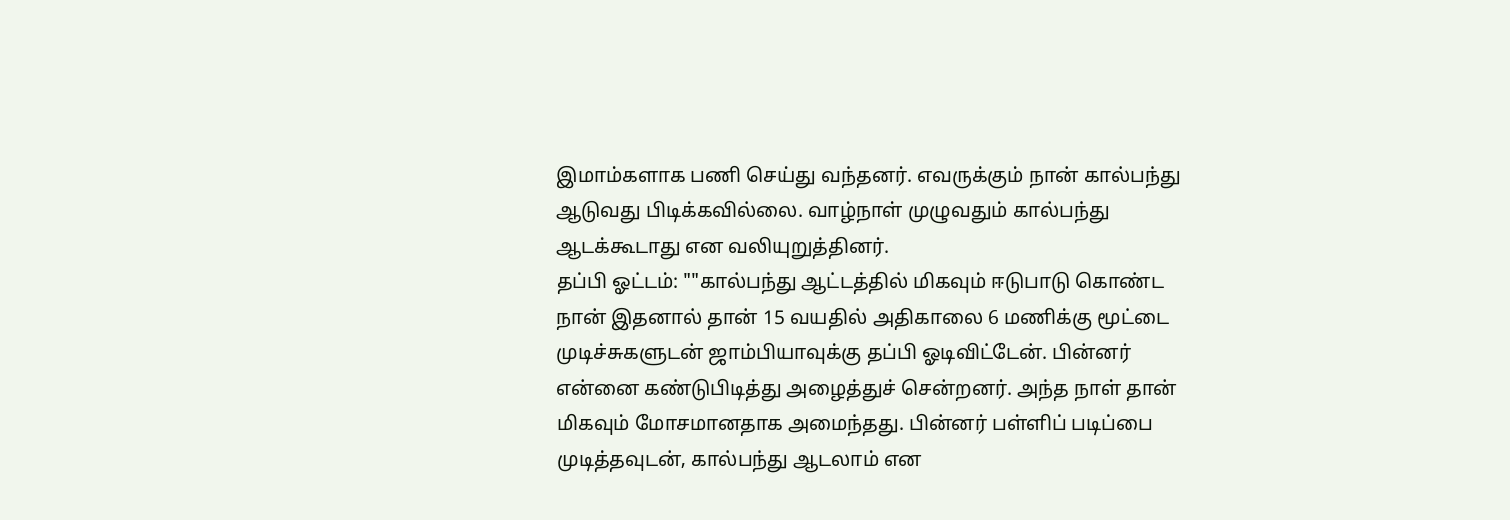இமாம்களாக பணி செய்து வந்தனர். எவருக்கும் நான் கால்பந்து ஆடுவது பிடிக்கவில்லை. வாழ்நாள் முழுவதும் கால்பந்து ஆடக்கூடாது என வலியுறுத்தினர்.
தப்பி ஓட்டம்: ""கால்பந்து ஆட்டத்தில் மிகவும் ஈடுபாடு கொண்ட நான் இதனால் தான் 15 வயதில் அதிகாலை 6 மணிக்கு மூட்டை முடிச்சுகளுடன் ஜாம்பியாவுக்கு தப்பி ஓடிவிட்டேன். பின்னர் என்னை கண்டுபிடித்து அழைத்துச் சென்றனர். அந்த நாள் தான் மிகவும் மோசமானதாக அமைந்தது. பின்னர் பள்ளிப் படிப்பை முடித்தவுடன், கால்பந்து ஆடலாம் என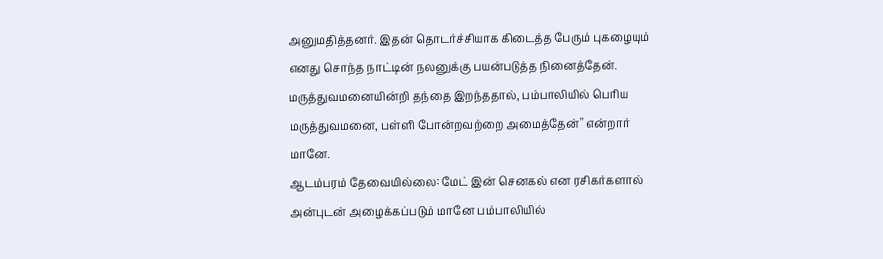அனுமதித்தனர். இதன் தொடர்ச்சியாக கிடைத்த பேரும் புகழையும் எனது சொந்த நாட்டின் நலனுக்கு பயன்படுத்த நினைத்தேன். மருத்துவமனையின்றி தந்தை இறந்ததால், பம்பாலியில் பெரிய மருத்துவமனை, பள்ளி போன்றவற்றை அமைத்தேன்'' என்றார் மானே.
ஆடம்பரம் தேவையில்லை: மேட் இன் செனகல் என ரசிகர்களால் அன்புடன் அழைக்கப்படும் மானே பம்பாலியில்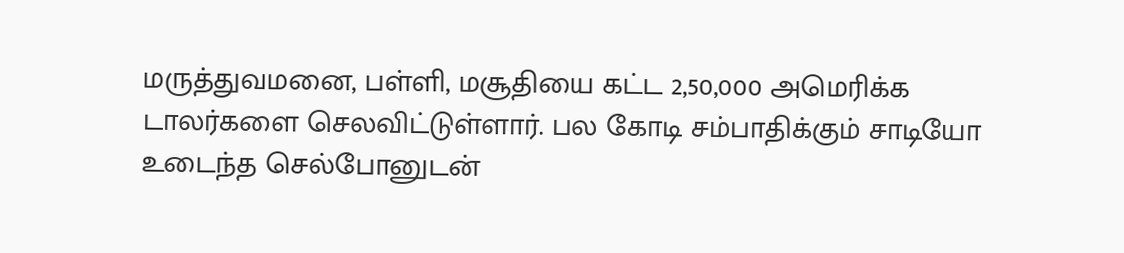மருத்துவமனை, பள்ளி, மசூதியை கட்ட 2,50,000 அமெரிக்க டாலர்களை செலவிட்டுள்ளார். பல கோடி சம்பாதிக்கும் சாடியோ உடைந்த செல்போனுடன்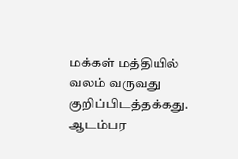மக்கள் மத்தியில் வலம் வருவது குறிப்பிடத்தக்கது.
ஆடம்பர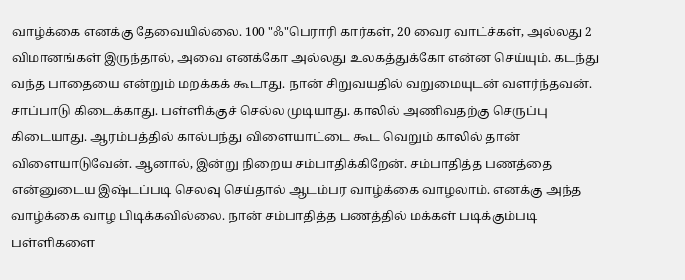வாழ்க்கை எனக்கு தேவையில்லை. 100 "ஃ"பெராரி கார்கள், 20 வைர வாட்ச்கள், அல்லது 2 விமானங்கள் இருந்தால், அவை எனக்கோ அல்லது உலகத்துக்கோ என்ன செய்யும். கடந்து வந்த பாதையை என்றும் மறக்கக் கூடாது. நான் சிறுவயதில் வறுமையுடன் வளர்ந்தவன். சாப்பாடு கிடைக்காது. பள்ளிக்குச் செல்ல முடியாது. காலில் அணிவதற்கு செருப்பு கிடையாது. ஆரம்பத்தில் கால்பந்து விளையாட்டை கூட வெறும் காலில் தான் விளையாடுவேன். ஆனால், இன்று நிறைய சம்பாதிக்கிறேன். சம்பாதித்த பணத்தை என்னுடைய இஷ்டப்படி செலவு செய்தால் ஆடம்பர வாழ்க்கை வாழலாம். எனக்கு அந்த வாழ்க்கை வாழ பிடிக்கவில்லை. நான் சம்பாதித்த பணத்தில் மக்கள் படிக்கும்படி பள்ளிகளை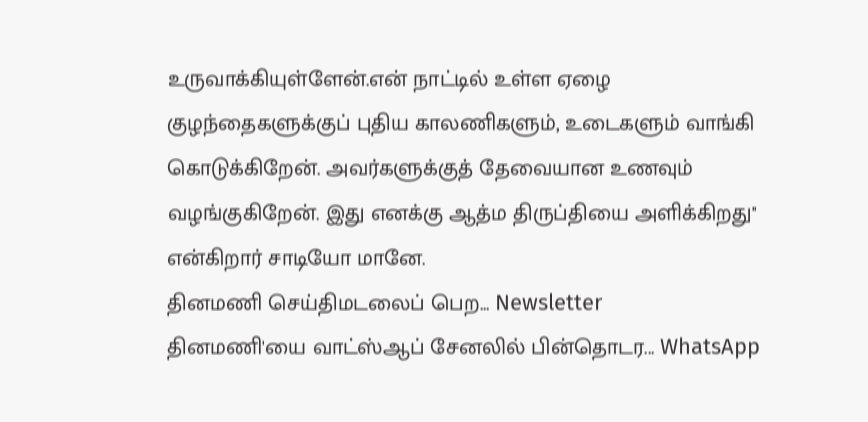உருவாக்கியுள்ளேன்.என் நாட்டில் உள்ள ஏழை குழந்தைகளுக்குப் புதிய காலணிகளும், உடைகளும் வாங்கி கொடுக்கிறேன். அவர்களுக்குத் தேவையான உணவும் வழங்குகிறேன். இது எனக்கு ஆத்ம திருப்தியை அளிக்கிறது'' என்கிறார் சாடியோ மானே.
தினமணி செய்திமடலைப் பெற... Newsletter
தினமணி'யை வாட்ஸ்ஆப் சேனலில் பின்தொடர... WhatsApp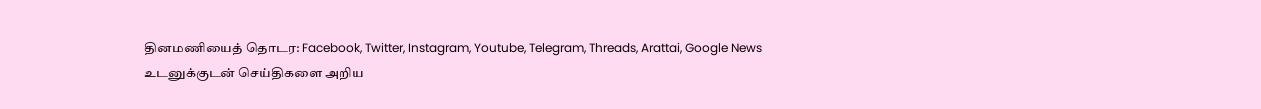தினமணியைத் தொடர: Facebook, Twitter, Instagram, Youtube, Telegram, Threads, Arattai, Google News
உடனுக்குடன் செய்திகளை அறிய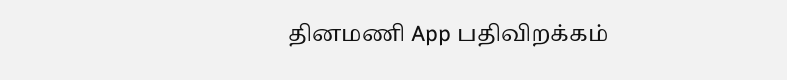தினமணி App பதிவிறக்கம்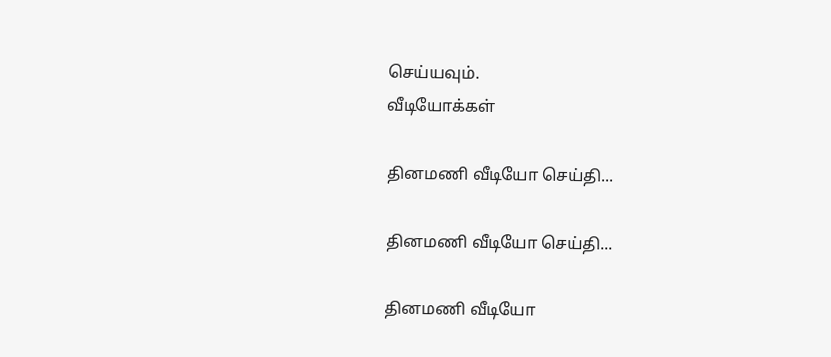செய்யவும்.
வீடியோக்கள்

தினமணி வீடியோ செய்தி...

தினமணி வீடியோ செய்தி...

தினமணி வீடியோ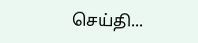செய்தி...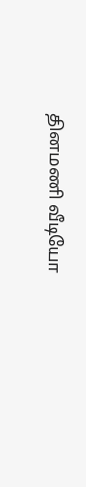தினமணி வீடியோ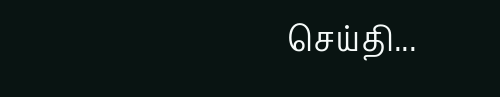செய்தி...